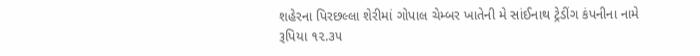શહેરના પિરછલ્લા શેરીમાં ગોપાલ ચેમ્બર ખાતેની મે સાંઈનાથ ટ્રેડીંગ કંપનીના નામે રૂપિયા ૧૨.૩૫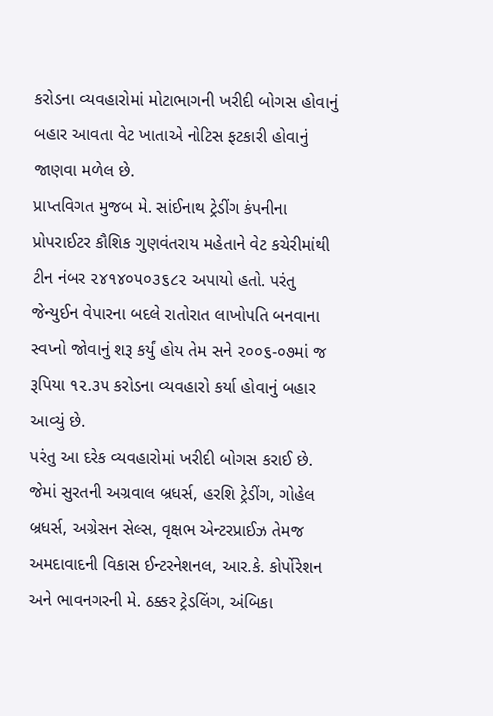કરોડના વ્યવહારોમાં મોટાભાગની ખરીદી બોગસ હોવાનું બહાર આવતા વેટ ખાતાએ નોટિસ ફટકારી હોવાનું જાણવા મળેલ છે.
પ્રાપ્તવિગત મુજબ મે. સાંઈનાથ ટ્રેડીંગ કંપનીના પ્રોપરાઈટર કૌશિક ગુણવંતરાય મહેતાને વેટ કચેરીમાંથી ટીન નંબર ૨૪૧૪૦૫૦૩૬૮૨ અપાયો હતો. પરંતુ જેન્યુઈન વેપારના બદલે રાતોરાત લાખોપતિ બનવાના સ્વપ્નો જોવાનું શરૂ કર્યું હોય તેમ સને ૨૦૦૬-૦૭માં જ રૂપિયા ૧૨.૩૫ કરોડના વ્યવહારો કર્યા હોવાનું બહાર આવ્યું છે.
પરંતુ આ દરેક વ્યવહારોમાં ખરીદી બોગસ કરાઈ છે. જેમાં સુરતની અગ્રવાલ બ્રધર્સ, હરશિ ટ્રેડીંગ, ગોહેલ બ્રધર્સ, અગ્રેસન સેલ્સ, વૃક્ષભ એન્ટરપ્રાઈઝ તેમજ અમદાવાદની વિકાસ ઈન્ટરનેશનલ, આર.કે. કોર્પોરેશન અને ભાવનગરની મે. ઠક્કર ટ્રેડલિંગ, અંબિકા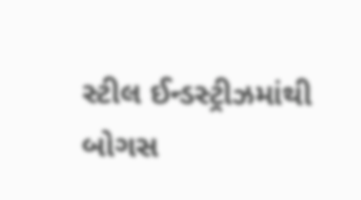સ્ટીલ ઈન્ડસ્ટ્રીઝમાંથી બોગસ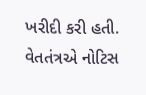ખરીદી કરી હતી. વેતતંત્રએ નોટિસ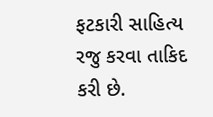ફટકારી સાહિત્ય રજુ કરવા તાકિદ કરી છે.